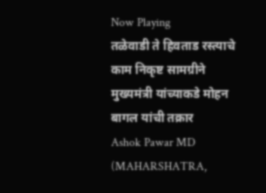Now Playing
तळेवाडी ते हिवताड रस्त्याचे काम निकृष्ट सामग्रीने मुख्यमंत्री यांच्याकडे मोहन बागल यांची तक्रार
Ashok Pawar MD
(MAHARSHATRA,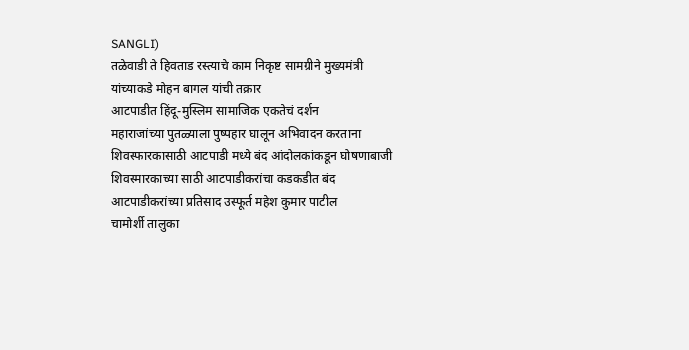SANGLI)
तळेवाडी ते हिवताड रस्त्याचे काम निकृष्ट सामग्रीने मुख्यमंत्री यांच्याकडे मोहन बागल यांची तक्रार
आटपाडीत हिंदू-मुस्लिम सामाजिक एकतेचं दर्शन
महाराजांच्या पुतळ्याला पुष्पहार घालून अभिवादन करताना
शिवस्फारकासाठी आटपाडी मध्ये बंद आंदोलकांकडून घोषणाबाजी
शिवस्मारकाच्या साठी आटपाडीकरांचा कडकडीत बंद आटपाडीकरांच्या प्रतिसाद उस्फूर्त महेश कुमार पाटील
चामोर्शी तालुका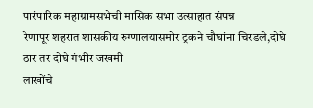पारंपारिक महाग्रामसभेची मासिक सभा उत्साहात संपन्न
रेणापूर शहरात शासकीय रुग्णालयासमोर ट्रकने चौघांना चिरडले,दोघे ठार तर दोघे गंभीर जखमी
लाखोंचे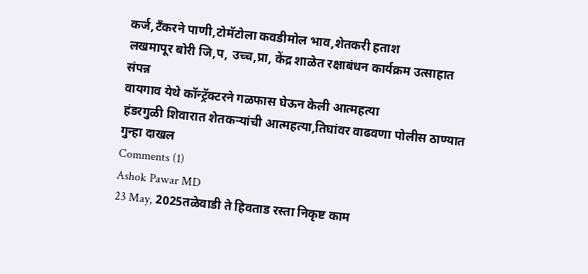कर्ज,टँकरने पाणी,टोमॅटोला कवडीमोल भाव,शेतकरी हताश
लखमापूर बोरी जि,प, उच्च,प्रा, केंद्र शाळेत रक्षाबंधन कार्यक्रम उत्साहात संपन्न
वायगाव येथे कॉन्ट्रॅक्टरने गळफास घेऊन केली आत्महत्या
हंडरगुळी शिवारात शेतकऱ्यांची आत्महत्या,तिघांवर वाढवणा पोलीस ठाण्यात गुन्हा दाखल
Comments (1)
Ashok Pawar MD
23 May, 2025तळेवाडी ते हिवताड रस्ता निकृष्ट काम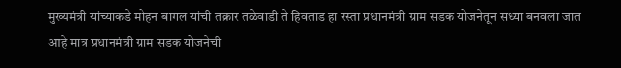मुख्यमंत्री यांच्याकडे मोहन बागल यांची तक्रार तळेवाडी ते हिवताड हा रस्ता प्रधानमंत्री ग्राम सडक योजनेतून सध्या बनवला जात आहे मात्र प्रधानमंत्री ग्राम सडक योजनेची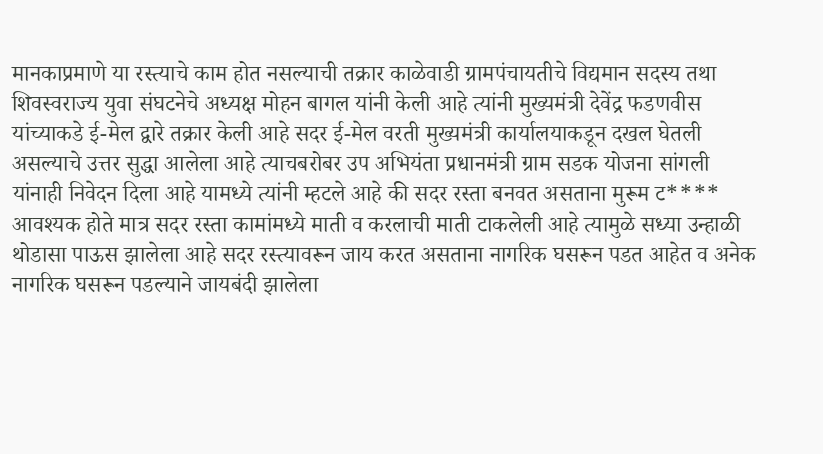मानकाप्रमाणे या रस्त्याचे काम होत नसल्याची तक्रार काळेवाडी ग्रामपंचायतीचे विद्यमान सदस्य तथा शिवस्वराज्य युवा संघटनेचे अध्यक्ष मोहन बागल यांनी केली आहे त्यांनी मुख्यमंत्री देवेंद्र फडणवीस यांच्याकडे ई-मेल द्वारे तक्रार केली आहे सदर ई-मेल वरती मुख्यमंत्री कार्यालयाकडून दखल घेतली असल्याचे उत्तर सुद्धा आलेला आहे त्याचबरोबर उप अभियंता प्रधानमंत्री ग्राम सडक योजना सांगली यांनाही निवेदन दिला आहे यामध्ये त्यांनी म्हटले आहे की सदर रस्ता बनवत असताना मुरूम ट**** आवश्यक होते मात्र सदर रस्ता कामांमध्ये माती व करलाची माती टाकलेली आहे त्यामुळे सध्या उन्हाळी थोडासा पाऊस झालेला आहे सदर रस्त्यावरून जाय करत असताना नागरिक घसरून पडत आहेत व अनेक नागरिक घसरून पडल्याने जायबंदी झालेला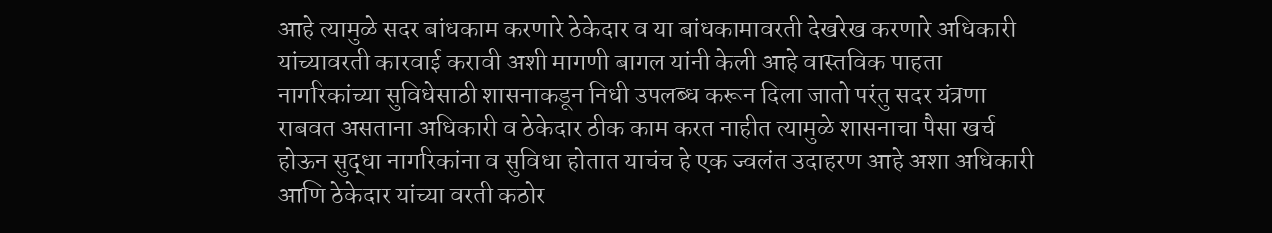आहे त्यामुळे सदर बांधकाम करणारे ठेकेदार व या बांधकामावरती देखरेख करणारे अधिकारी यांच्यावरती कारवाई करावी अशी मागणी बागल यांनी केली आहे वास्तविक पाहता नागरिकांच्या सुविधेसाठी शासनाकडून निधी उपलब्ध करून दिला जातो परंतु सदर यंत्रणा राबवत असताना अधिकारी व ठेकेदार ठीक काम करत नाहीत त्यामुळे शासनाचा पैसा खर्च होऊन सुद्धा नागरिकांना व सुविधा होतात याचंच हे एक ज्वलंत उदाहरण आहे अशा अधिकारी आणि ठेकेदार यांच्या वरती कठोर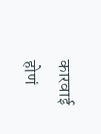कारवाई होणं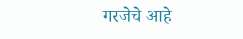गरजेचे आहे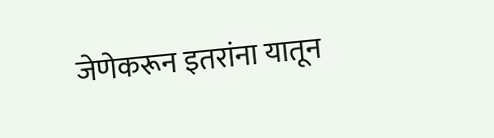जेणेकरून इतरांना यातून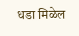धडा मिळेल